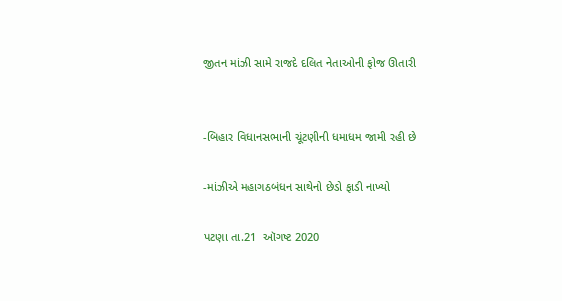જીતન માંઝી સામે રાજદે દલિત નેતાઓની ફોજ ઊતારી


-બિહાર વિધાનસભાની ચૂંટણીની ધમાધમ જામી રહી છે

-માંઝીએ મહાગઠબંધન સાથેનો છેડો ફાડી નાખ્યો

પટણા તા.21  ઑગષ્ટ 2020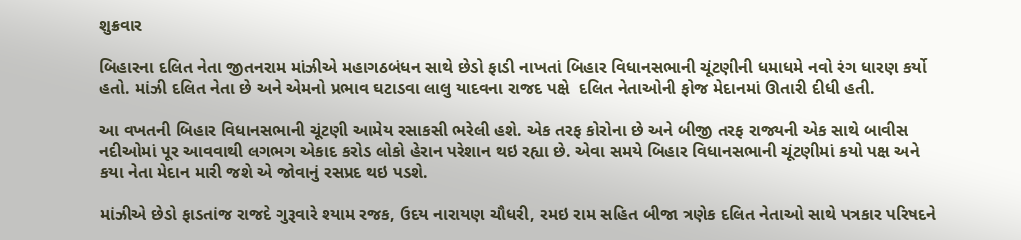શુક્રવાર

બિહારના દલિત નેતા જીતનરામ માંઝીએ મહાગઠબંધન સાથે છેડો ફાડી નાખતાં બિહાર વિધાનસભાની ચૂંટણીની ધમાધમે નવો રંગ ધારણ કર્યો હતો. માંઝી દલિત નેતા છે અને એમનો પ્રભાવ ઘટાડવા લાલુ યાદવના રાજદ પક્ષે  દલિત નેતાઓની ફોજ મેદાનમાં ઊતારી દીધી હતી.

આ વખતની બિહાર વિધાનસભાની ચૂંટણી આમેય રસાકસી ભરેલી હશે. એક તરફ કોરોના છે અને બીજી તરફ રાજ્યની એક સાથે બાવીસ નદીઓમાં પૂર આવવાથી લગભગ એકાદ કરોડ લોકો હેરાન પરેશાન થઇ રહ્યા છે. એવા સમયે બિહાર વિધાનસભાની ચૂંટણીમાં કયો પક્ષ અને કયા નેતા મેદાન મારી જશે એ જોવાનું રસપ્રદ થઇ પડશે.

માંઝીએ છેડો ફાડતાંજ રાજદે ગુરૂવારે શ્યામ રજક, ઉદય નારાયણ ચૌધરી, રમઇ રામ સહિત બીજા ત્રણેક દલિત નેતાઓ સાથે પત્રકાર પરિષદને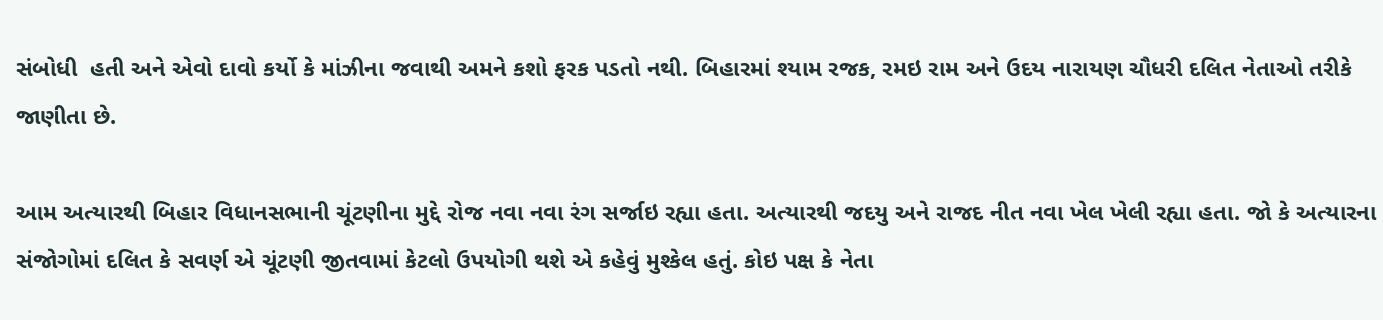સંબોધી  હતી અને એવો દાવો કર્યો કે માંઝીના જવાથી અમને કશો ફરક પડતો નથી. બિહારમાં શ્યામ રજક, રમઇ રામ અને ઉદય નારાયણ ચૌધરી દલિત નેતાઓ તરીકે જાણીતા છે.

આમ અત્યારથી બિહાર વિધાનસભાની ચૂંટણીના મુદ્દે રોજ નવા નવા રંગ સર્જાઇ રહ્યા હતા. અત્યારથી જદયુ અને રાજદ નીત નવા ખેલ ખેલી રહ્યા હતા. જો કે અત્યારના સંજોગોમાં દલિત કે સવર્ણ એ ચૂંટણી જીતવામાં કેટલો ઉપયોગી થશે એ કહેવું મુશ્કેલ હતું. કોઇ પક્ષ કે નેતા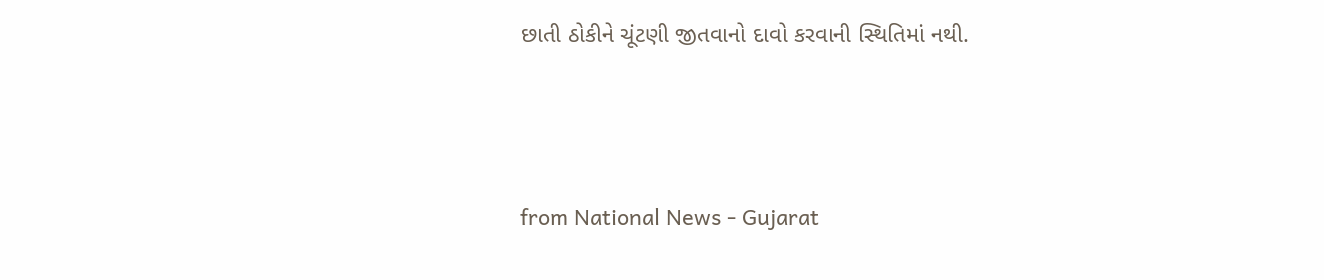છાતી ઠોકીને ચૂંટણી જીતવાનો દાવો કરવાની સ્થિતિમાં નથી.



from National News - Gujarat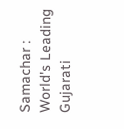Samachar : World's Leading Gujarati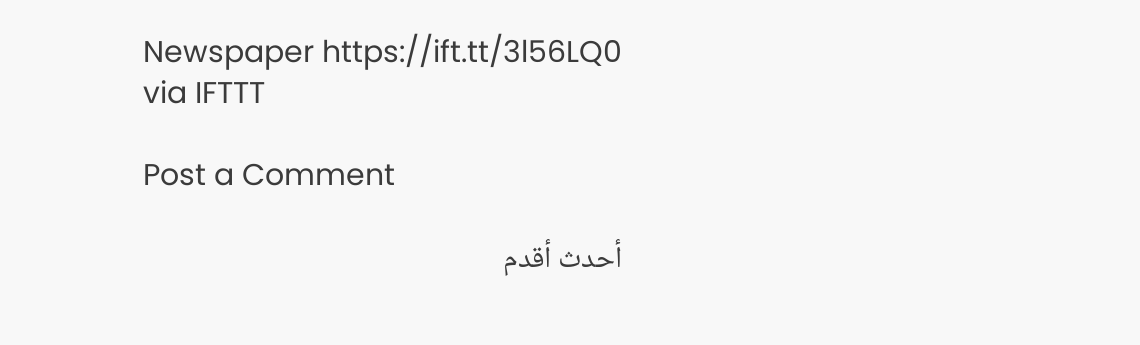Newspaper https://ift.tt/3l56LQ0
via IFTTT

Post a Comment

أحدث أقدم